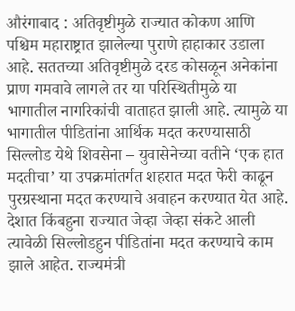औरंगाबाद : अतिवृष्टीमुळे राज्यात कोकण आणि पश्चिम महाराष्ट्रात झालेल्या पुराणे हाहाकार उडाला आहे. सततच्या अतिवृष्टीमुळे दरड कोसळून अनेकांना प्राण गमवावे लागले तर या परिस्थितीमुळे या भागातील नागरिकांची वाताहत झाली आहे. त्यामुळे या भागातील पीडितांना आर्थिक मदत करण्यासाठी सिल्लोड येथे शिवसेना – युवासेनेच्या वतीने ‘एक हात मदतीचा’ या उपक्रमांतर्गत शहरात मदत फेरी काढून पुरग्रस्थाना मदत करण्याचे अवाहन करण्यात येत आहे.
देशात किंबहुना राज्यात जेव्हा जेव्हा संकटे आली त्यावेळी सिल्लोडहुन पीडितांना मदत करण्याचे काम झाले आहेत. राज्यमंत्री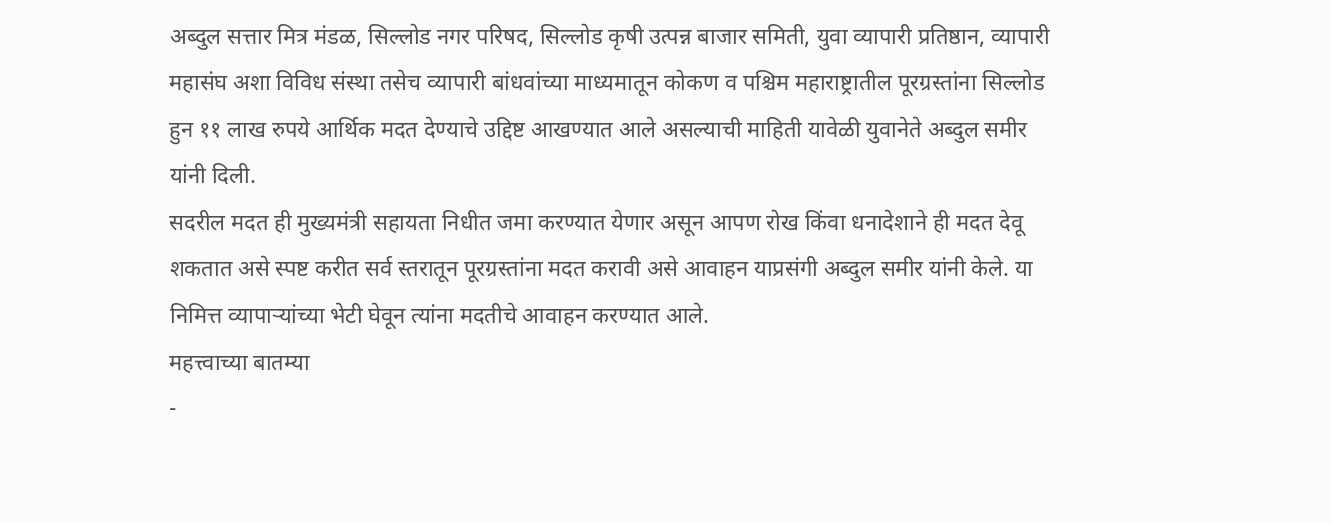अब्दुल सत्तार मित्र मंडळ, सिल्लोड नगर परिषद, सिल्लोड कृषी उत्पन्न बाजार समिती, युवा व्यापारी प्रतिष्ठान, व्यापारी महासंघ अशा विविध संस्था तसेच व्यापारी बांधवांच्या माध्यमातून कोकण व पश्चिम महाराष्ट्रातील पूरग्रस्तांना सिल्लोड हुन ११ लाख रुपये आर्थिक मदत देण्याचे उद्दिष्ट आखण्यात आले असल्याची माहिती यावेळी युवानेते अब्दुल समीर यांनी दिली.
सदरील मदत ही मुख्यमंत्री सहायता निधीत जमा करण्यात येणार असून आपण रोख किंवा धनादेशाने ही मदत देवू शकतात असे स्पष्ट करीत सर्व स्तरातून पूरग्रस्तांना मदत करावी असे आवाहन याप्रसंगी अब्दुल समीर यांनी केले. या निमित्त व्यापाऱ्यांच्या भेटी घेवून त्यांना मदतीचे आवाहन करण्यात आले.
महत्त्वाच्या बातम्या
-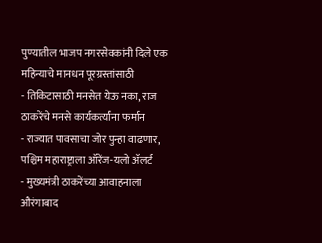पुण्यातील भाजप नगरसेवकांनी दिले एक महिन्याचे मानधन पूरग्रस्तांसाठी
- तिकिटासाठी मनसेत येऊ नका, राज ठाकरेंचे मनसे कार्यकर्त्यांना फर्मान
- राज्यात पावसाचा जोर पुन्हा वाढणार, पश्चिम महाराष्ट्राला ऑरेंज-यलो ॲलर्ट
- मुख्यमंत्री ठाकरेंच्या आवाहनाला औरंगाबाद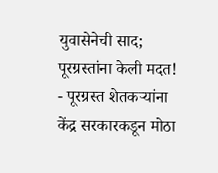युवासेनेची साद; पूरग्रस्तांना केली मदत!
- पूरग्रस्त शेतकऱ्यांना केंद्र सरकारकडून मोठा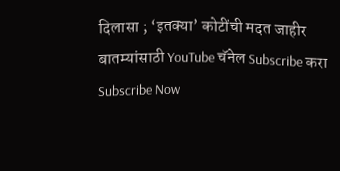दिलासा ; ‘इतक्या’ कोटींची मदत जाहीर
बातम्यांसाठी YouTube चॅनेल Subscribe करा
Subscribe Now